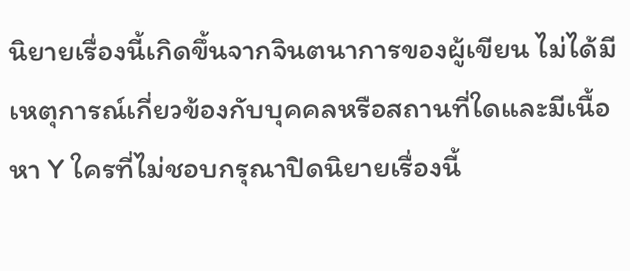นิยายเรื่องนี้เกิดขึ้นจากจินตนาการของผู้เขียน ไม่ได้มีเหตุการณ์เกี่ยวข้องกับบุคคลหรือสถานที่ใดและมีเนื้อหา Y ใครที่ไม่ชอบกรุณาปิดนิยายเรื่องนี้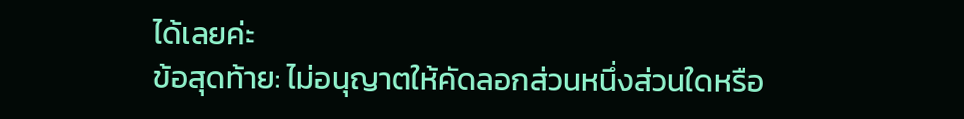ได้เลยค่ะ
ข้อสุดท้าย: ไม่อนุญาตให้คัดลอกส่วนหนึ่งส่วนใดหรือ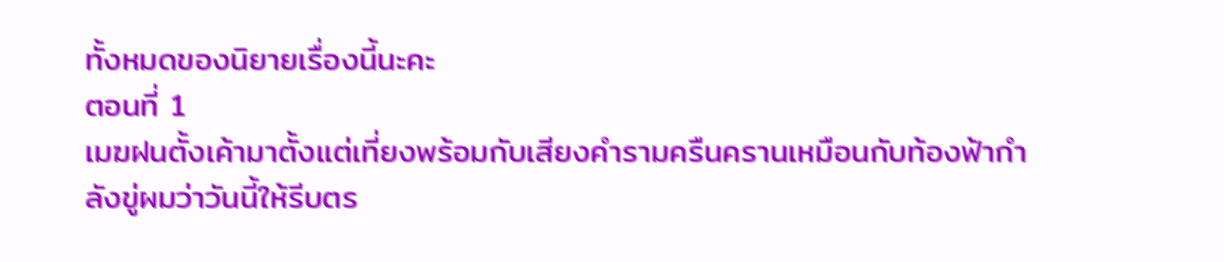ทั้งหมดของนิยายเรื่องนี้นะคะ
ตอนที่ 1
เมฆฝนตั้งเค้ามาตั้งแต่เที่ยงพร้อมกับเสียงคำรามครืนครานเหมือนกับท้องฟ้ากำลังขู่ผมว่าวันนี้ให้รีบตร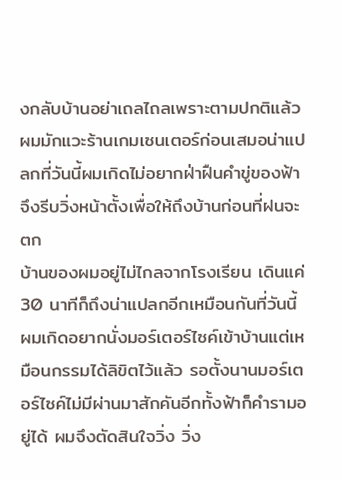งกลับบ้านอย่าเถลไถลเพราะตามปกติแล้วผมมักแวะร้านเกมเซนเตอร์ก่อนเสมอน่าแปลกที่วันนี้ผมเกิดไม่อยากฝ่าฝืนคำขู่ของฟ้าจึงรีบวิ่งหน้าตั้งเพื่อให้ถึงบ้านก่อนที่ฝนจะตก
บ้านของผมอยู่ไม่ไกลจากโรงเรียน เดินแค่ 30 นาทีก็ถึงน่าแปลกอีกเหมือนกันที่วันนี้ผมเกิดอยากนั่งมอร์เตอร์ไซค์เข้าบ้านแต่เหมือนกรรมได้ลิขิตไว้แล้ว รอตั้งนานมอร์เตอร์ไซค์ไม่มีผ่านมาสักคันอีกทั้งฟ้าก็คำรามอยู่ได้ ผมจึงตัดสินใจวิ่ง วิ่ง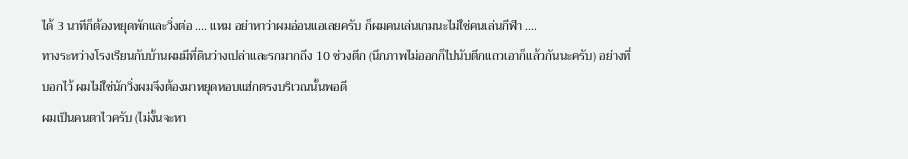ได้ 3 นาทีก็ต้องหยุดพักและวิ่งต่อ .... แหม อย่าหาว่าผมอ่อนแอเลยครับ ก็ผมคนเล่นเกมนะไม่ใช่คนเล่นกีฬา ....
ทางระหว่างโรงเรียนกับบ้านผมมีที่ดินว่างเปล่าและรกมากถึง 10 ช่วงตึก (นึกภาพไม่ออกก็ไปนับตึกแถวเอาก็แล้วกันนะครับ) อย่างที่บอกไว้ ผมไม่ใช่นักวิ่งผมจึงต้องมาหยุดหอบแฮ่กตรงบริเวณนั้นพอดี
ผมเป็นคนตาไวครับ (ไม่งั้นจะหา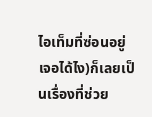ไอเท็มที่ซ่อนอยู่เจอได้ไง)ก็เลยเป็นเรื่องที่ช่วย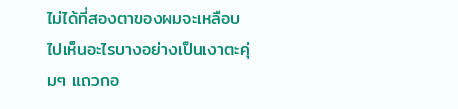ไม่ได้ที่สองตาของผมจะเหลือบไปเห็นอะไรบางอย่างเป็นเงาตะคุ่มๆ แถวกอ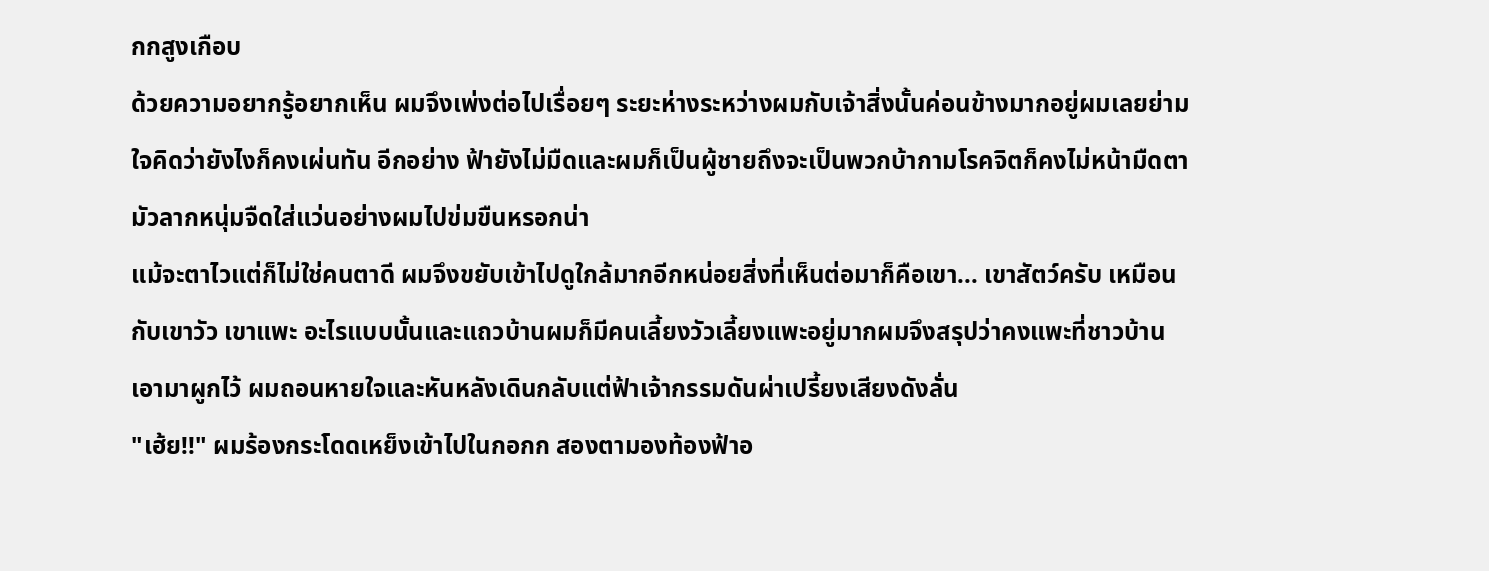กกสูงเกือบ
ด้วยความอยากรู้อยากเห็น ผมจึงเพ่งต่อไปเรื่อยๆ ระยะห่างระหว่างผมกับเจ้าสิ่งนั้นค่อนข้างมากอยู่ผมเลยย่ามใจคิดว่ายังไงก็คงเผ่นทัน อีกอย่าง ฟ้ายังไม่มืดและผมก็เป็นผู้ชายถึงจะเป็นพวกบ้ากามโรคจิตก็คงไม่หน้ามืดตามัวลากหนุ่มจืดใส่แว่นอย่างผมไปข่มขืนหรอกน่า
แม้จะตาไวแต่ก็ไม่ใช่คนตาดี ผมจึงขยับเข้าไปดูใกล้มากอีกหน่อยสิ่งที่เห็นต่อมาก็คือเขา... เขาสัตว์ครับ เหมือนกับเขาวัว เขาแพะ อะไรแบบนั้นและแถวบ้านผมก็มีคนเลี้ยงวัวเลี้ยงแพะอยู่มากผมจึงสรุปว่าคงแพะที่ชาวบ้านเอามาผูกไว้ ผมถอนหายใจและหันหลังเดินกลับแต่ฟ้าเจ้ากรรมดันผ่าเปรี้ยงเสียงดังลั่น
"เฮ้ย!!" ผมร้องกระโดดเหย็งเข้าไปในกอกก สองตามองท้องฟ้าอ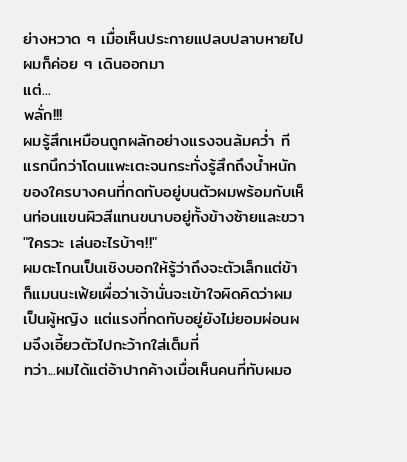ย่างหวาด ๆ เมื่อเห็นประกายแปลบปลาบหายไปผมก็ค่อย ๆ เดินออกมา
แต่...
พลั่ก!!!
ผมรู้สึกเหมือนถูกผลักอย่างแรงจนล้มคว่ำ ทีแรกนึกว่าโดนแพะเตะจนกระทั่งรู้สึกถึงน้ำหนักของใครบางคนที่กดทับอยู่บนตัวผมพร้อมกับเห็นท่อนแขนผิวสีแทนขนาบอยู่ทั้งข้างซ้ายและขวา
"ใครวะ เล่นอะไรบ้าๆ!!"
ผมตะโกนเป็นเชิงบอกให้รู้ว่าถึงจะตัวเล็กแต่ข้าก็แมนนะเฟ้ยเผื่อว่าเจ้านั่นจะเข้าใจผิดคิดว่าผมเป็นผู้หญิง แต่แรงที่กดทับอยู่ยังไม่ยอมผ่อนผมจึงเอี้ยวตัวไปกะว้ากใส่เต็มที่
ทว่า...ผมได้แต่อ้าปากค้างเมื่อเห็นคนที่ทับผมอ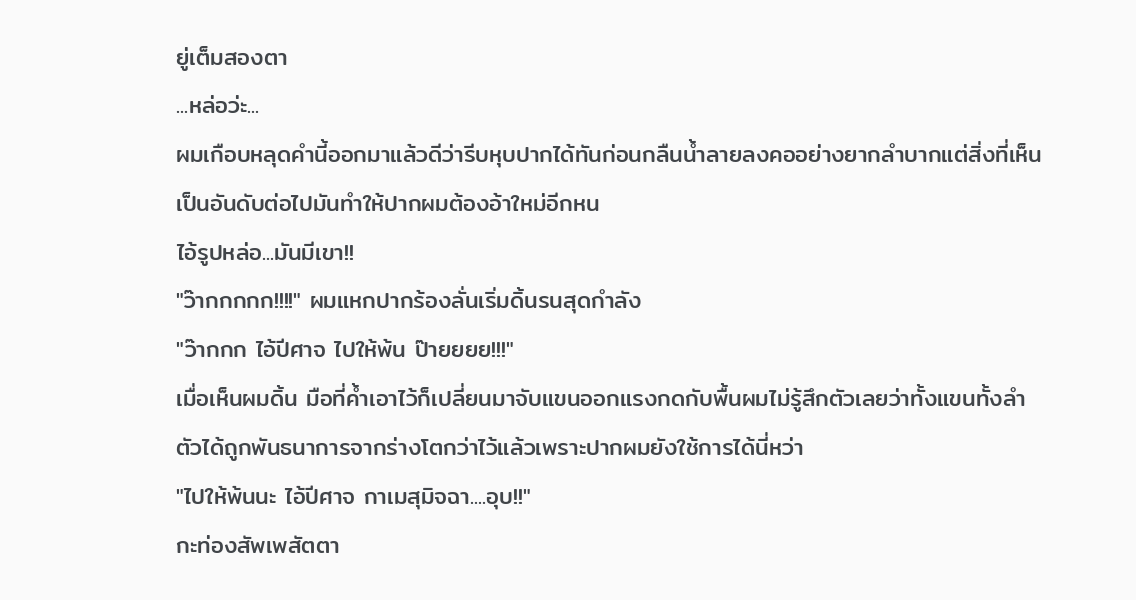ยู่เต็มสองตา
...หล่อว่ะ...
ผมเกือบหลุดคำนี้ออกมาแล้วดีว่ารีบหุบปากได้ทันก่อนกลืนน้ำลายลงคออย่างยากลำบากแต่สิ่งที่เห็นเป็นอันดับต่อไปมันทำให้ปากผมต้องอ้าใหม่อีกหน
ไอ้รูปหล่อ...มันมีเขา!!
"ว๊ากกกกก!!!!" ผมแหกปากร้องลั่นเริ่มดิ้นรนสุดกำลัง
"ว๊ากกก ไอ้ปีศาจ ไปให้พ้น ป๊ายยยย!!!"
เมื่อเห็นผมดิ้น มือที่ค้ำเอาไว้ก็เปลี่ยนมาจับแขนออกแรงกดกับพื้นผมไม่รู้สึกตัวเลยว่าทั้งแขนทั้งลำตัวได้ถูกพันธนาการจากร่างโตกว่าไว้แล้วเพราะปากผมยังใช้การได้นี่หว่า
"ไปให้พ้นนะ ไอ้ปีศาจ กาเมสุมิจฉา....อุบ!!"
กะท่องสัพเพสัตตา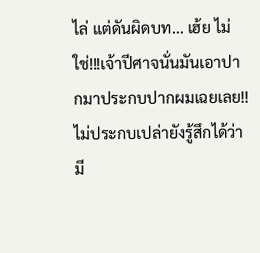ไล่ แต่ดันผิดบท... เฮ้ย ไม่ใช่!!!เจ้าปีศาจนั่นมันเอาปากมาประกบปากผมเฉยเลย!!
ไม่ประกบเปล่ายังรู้สึกได้ว่ามี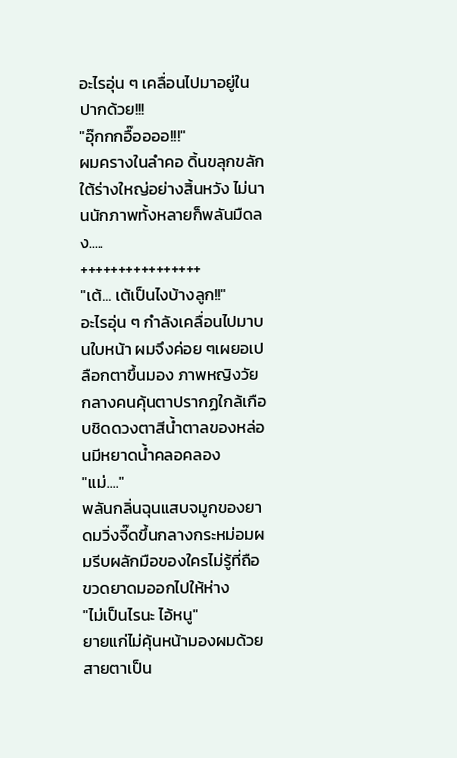อะไรอุ่น ๆ เคลื่อนไปมาอยู่ในปากด้วย!!!
"อุ๊กกกอื๊ออออ!!!"
ผมครางในลำคอ ดิ้นขลุกขลักใต้ร่างใหญ่อย่างสิ้นหวัง ไม่นานนักภาพทั้งหลายก็พลันมืดลง.....
++++++++++++++++
"เต้... เต้เป็นไงบ้างลูก!!"
อะไรอุ่น ๆ กำลังเคลื่อนไปมาบนใบหน้า ผมจึงค่อย ๆเผยอเปลือกตาขึ้นมอง ภาพหญิงวัยกลางคนคุ้นตาปรากฏใกล้เกือบชิดดวงตาสีน้ำตาลของหล่อนมีหยาดน้ำคลอคลอง
"แม่...."
พลันกลิ่นฉุนแสบจมูกของยาดมวิ่งจี๊ดขึ้นกลางกระหม่อมผมรีบผลักมือของใครไม่รู้ที่ถือขวดยาดมออกไปให้ห่าง
"ไม่เป็นไรนะ ไอ้หนู"
ยายแก่ไม่คุ้นหน้ามองผมด้วยสายตาเป็น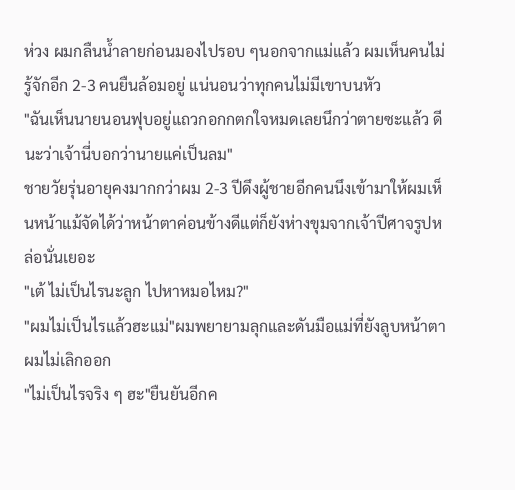ห่วง ผมกลืนน้ำลายก่อนมองไปรอบ ๆนอกจากแม่แล้ว ผมเห็นคนไม่รู้จักอีก 2-3 คนยืนล้อมอยู่ แน่นอนว่าทุกคนไม่มีเขาบนหัว
"ฉันเห็นนายนอนฟุบอยู่แถวกอกกตกใจหมดเลยนึกว่าตายซะแล้ว ดีนะว่าเจ้านี่บอกว่านายแค่เป็นลม"
ชายวัยรุ่นอายุคงมากกว่าผม 2-3 ปีดึงผู้ชายอีกคนนึงเข้ามาให้ผมเห็นหน้าแม้จัดได้ว่าหน้าตาค่อนข้างดีแต่ก็ยังห่างขุมจากเจ้าปีศาจรูปหล่อนั่นเยอะ
"เต้ ไม่เป็นไรนะลูก ไปหาหมอไหม?"
"ผมไม่เป็นไรแล้วฮะแม่"ผมพยายามลุกและดันมือแม่ที่ยังลูบหน้าตาผมไม่เลิกออก
"ไม่เป็นไรจริง ๆ ฮะ"ยืนยันอีกค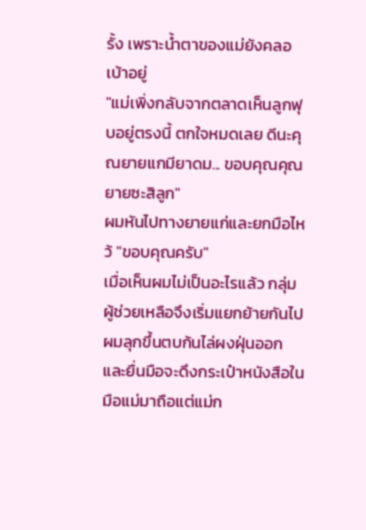รั้ง เพราะน้ำตาของแม่ยังคลอเบ้าอยู่
"แม่เพิ่งกลับจากตลาดเห็นลูกฟุบอยู่ตรงนี้ ตกใจหมดเลย ดีนะคุณยายแกมียาดม... ขอบคุณคุณยายซะสิลูก"
ผมหันไปทางยายแก่และยกมือไหว้ "ขอบคุณครับ"
เมื่อเห็นผมไม่เป็นอะไรแล้ว กลุ่มผู้ช่วยเหลือจึงเริ่มแยกย้ายกันไปผมลุกขึ้นตบก้นไล่ผงฝุ่นออกและยื่นมือจะดึงกระเป๋าหนังสือในมือแม่มาถือแต่แม่ก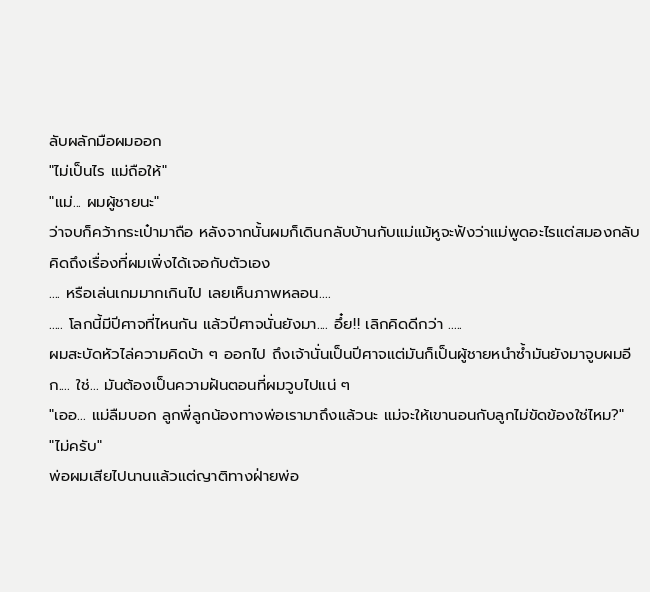ลับผลักมือผมออก
"ไม่เป็นไร แม่ถือให้"
"แม่... ผมผู้ชายนะ"
ว่าจบก็คว้ากระเป๋ามาถือ หลังจากนั้นผมก็เดินกลับบ้านกับแม่แม้หูจะฟังว่าแม่พูดอะไรแต่สมองกลับคิดถึงเรื่องที่ผมเพิ่งได้เจอกับตัวเอง
.... หรือเล่นเกมมากเกินไป เลยเห็นภาพหลอน....
..... โลกนี้มีปีศาจที่ไหนกัน แล้วปีศาจนั่นยังมา.... อึ๋ย!! เลิกคิดดีกว่า .....
ผมสะบัดหัวไล่ความคิดบ้า ๆ ออกไป ถึงเจ้านั่นเป็นปีศาจแต่มันก็เป็นผู้ชายหนำซ้ำมันยังมาจูบผมอีก.... ใช่... มันต้องเป็นความฝันตอนที่ผมวูบไปแน่ ๆ
"เออ... แม่ลืมบอก ลูกพี่ลูกน้องทางพ่อเรามาถึงแล้วนะ แม่จะให้เขานอนกับลูกไม่ขัดข้องใช่ไหม?"
"ไม่ครับ"
พ่อผมเสียไปนานแล้วแต่ญาติทางฝ่ายพ่อ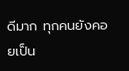ดีมาก ทุกคนยังคอยเป็น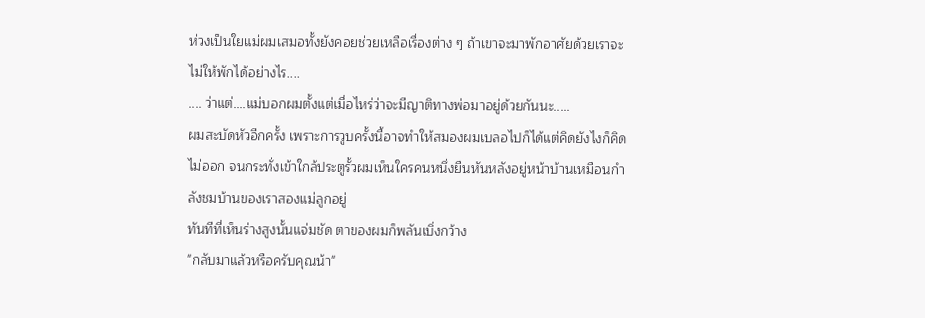ห่วงเป็นใยแม่ผมเสมอทั้งยังคอยช่วยเหลือเรื่องต่าง ๆ ถ้าเขาจะมาพักอาศัยด้วยเราจะไม่ให้พักได้อย่างไร....
.... ว่าแต่....แม่บอกผมตั้งแต่เมื่อไหร่ว่าจะมีญาติทางพ่อมาอยู่ด้วยกันนะ.....
ผมสะบัดหัวอีกครั้ง เพราะการวูบครั้งนี้อาจทำให้สมองผมเบลอไปก็ได้แต่คิดยังไงก็คิดไม่ออก จนกระทั่งเข้าใกล้ประตูรั้วผมเห็นใครคนหนึ่งยืนหันหลังอยู่หน้าบ้านเหมือนกำลังชมบ้านของเราสองแม่ลูกอยู่
ทันทีที่เห็นร่างสูงนั้นแจ่มชัด ตาของผมก็พลันเบิ่งกว้าง
"กลับมาแล้วหรือครับคุณน้า"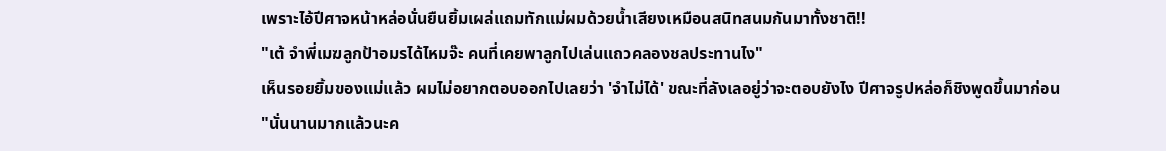เพราะไอ้ปีศาจหน้าหล่อนั่นยืนยิ้มเผล่แถมทักแม่ผมด้วยน้ำเสียงเหมือนสนิทสนมกันมาทั้งชาติ!!
"เต้ จำพี่เมฆลูกป้าอมรได้ไหมจ๊ะ คนที่เคยพาลูกไปเล่นแถวคลองชลประทานไง"
เห็นรอยยิ้มของแม่แล้ว ผมไม่อยากตอบออกไปเลยว่า 'จำไม่ได้' ขณะที่ลังเลอยู่ว่าจะตอบยังไง ปีศาจรูปหล่อก็ชิงพูดขึ้นมาก่อน
"นั่นนานมากแล้วนะค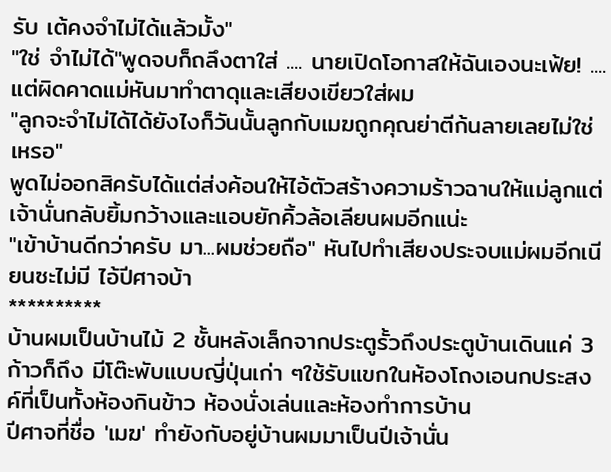รับ เต้คงจำไม่ได้แล้วมั้ง"
"ใช่ จำไม่ได้"พูดจบก็ถลึงตาใส่ .... นายเปิดโอกาสให้ฉันเองนะเฟ้ย! ....
แต่ผิดคาดแม่หันมาทำตาดุและเสียงเขียวใส่ผม
"ลูกจะจำไม่ได้ได้ยังไงก็วันนั้นลูกกับเมฆถูกคุณย่าตีก้นลายเลยไม่ใช่เหรอ"
พูดไม่ออกสิครับได้แต่ส่งค้อนให้ไอ้ตัวสร้างความร้าวฉานให้แม่ลูกแต่เจ้านั่นกลับยิ้มกว้างและแอบยักคิ้วล้อเลียนผมอีกแน่ะ
"เข้าบ้านดีกว่าครับ มา...ผมช่วยถือ" หันไปทำเสียงประจบแม่ผมอีกเนียนซะไม่มี ไอ้ปีศาจบ้า
**********
บ้านผมเป็นบ้านไม้ 2 ชั้นหลังเล็กจากประตูรั้วถึงประตูบ้านเดินแค่ 3 ก้าวก็ถึง มีโต๊ะพับแบบญี่ปุ่นเก่า ๆใช้รับแขกในห้องโถงเอนกประสงค์ที่เป็นทั้งห้องกินข้าว ห้องนั่งเล่นและห้องทำการบ้าน
ปีศาจที่ชื่อ 'เมฆ' ทำยังกับอยู่บ้านผมมาเป็นปีเจ้านั่น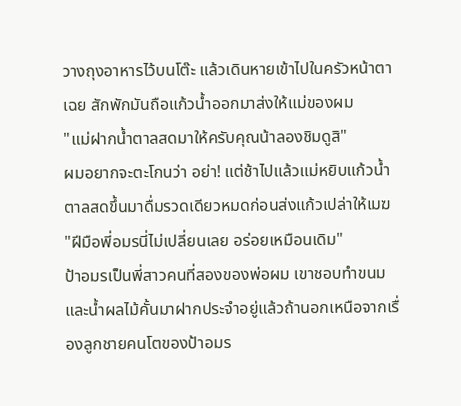วางถุงอาหารไว้บนโต๊ะ แล้วเดินหายเข้าไปในครัวหน้าตาเฉย สักพักมันถือแก้วน้ำออกมาส่งให้แม่ของผม
"แม่ฝากน้ำตาลสดมาให้ครับคุณน้าลองชิมดูสิ"
ผมอยากจะตะโกนว่า อย่า! แต่ช้าไปแล้วแม่หยิบแก้วน้ำตาลสดขึ้นมาดื่มรวดเดียวหมดก่อนส่งแก้วเปล่าให้เมฆ
"ฝีมือพี่อมรนี่ไม่เปลี่ยนเลย อร่อยเหมือนเดิม"
ป้าอมรเป็นพี่สาวคนที่สองของพ่อผม เขาชอบทำขนมและน้ำผลไม้คั้นมาฝากประจำอยู่แล้วถ้านอกเหนือจากเรื่องลูกชายคนโตของป้าอมร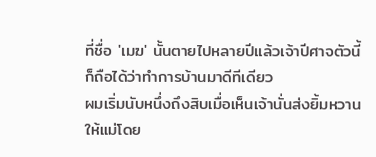ที่ชื่อ 'เมฆ' นั้นตายไปหลายปีแล้วเจ้าปีศาจตัวนี้ก็ถือได้ว่าทำการบ้านมาดีทีเดียว
ผมเริ่มนับหนึ่งถึงสิบเมื่อเห็นเจ้านั่นส่งยิ้มหวานให้แม่โดย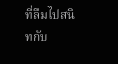ที่ลืมไปสนิทกับ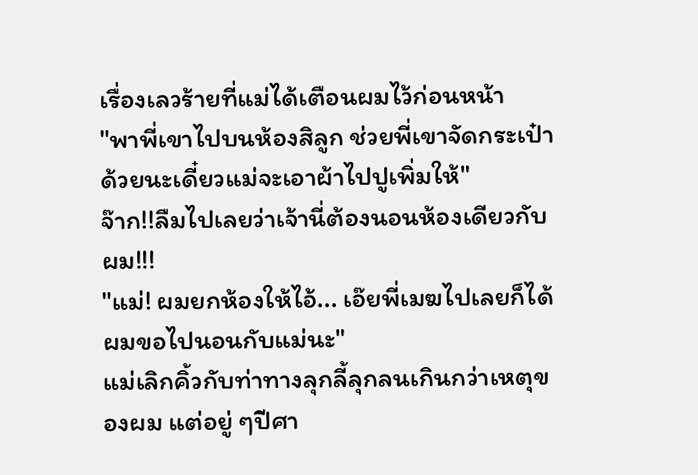เรื่องเลวร้ายที่แม่ได้เตือนผมไว้ก่อนหน้า
"พาพี่เขาไปบนห้องสิลูก ช่วยพี่เขาจัดกระเป๋าด้วยนะเดี๋ยวแม่จะเอาผ้าไปปูเพิ่มให้"
จ๊าก!!ลืมไปเลยว่าเจ้านี่ต้องนอนห้องเดียวกับผม!!!
"แม่! ผมยกห้องให้ไอ้... เอ๊ยพี่เมฆไปเลยก็ได้ ผมขอไปนอนกับแม่นะ"
แม่เลิกคิ้วกับท่าทางลุกลี้ลุกลนเกินกว่าเหตุของผม แต่อยู่ ๆปีศา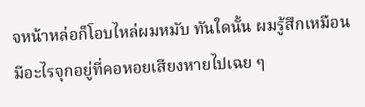จหน้าหล่อก็โอบไหล่ผมหมับ ทันใดนั้น ผมรู้สึกเหมือนมีอะไรจุกอยู่ที่คอหอยเสียงหายไปเฉย ๆ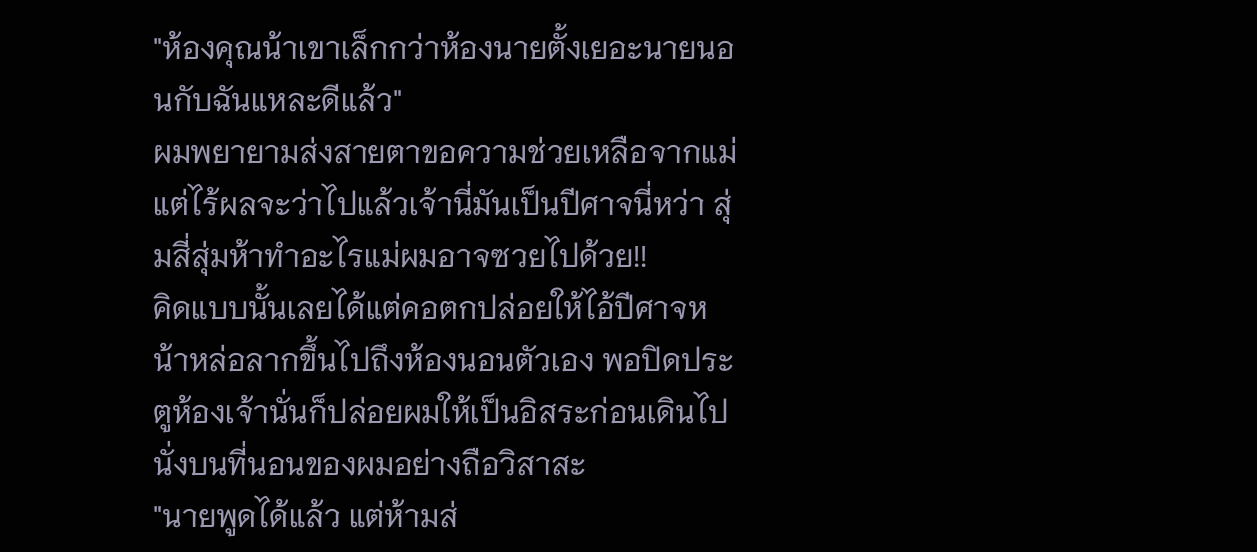"ห้องคุณน้าเขาเล็กกว่าห้องนายตั้งเยอะนายนอนกับฉันแหละดีแล้ว"
ผมพยายามส่งสายตาขอความช่วยเหลือจากแม่แต่ไร้ผลจะว่าไปแล้วเจ้านี่มันเป็นปีศาจนี่หว่า สุ่มสี่สุ่มห้าทำอะไรแม่ผมอาจซวยไปด้วย!!
คิดแบบนั้นเลยได้แต่คอตกปล่อยให้ไอ้ปีศาจหน้าหล่อลากขึ้นไปถึงห้องนอนตัวเอง พอปิดประตูห้องเจ้านั่นก็ปล่อยผมให้เป็นอิสระก่อนเดินไปนั่งบนที่นอนของผมอย่างถือวิสาสะ
"นายพูดได้แล้ว แต่ห้ามส่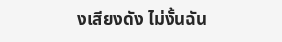งเสียงดัง ไม่งั้นฉัน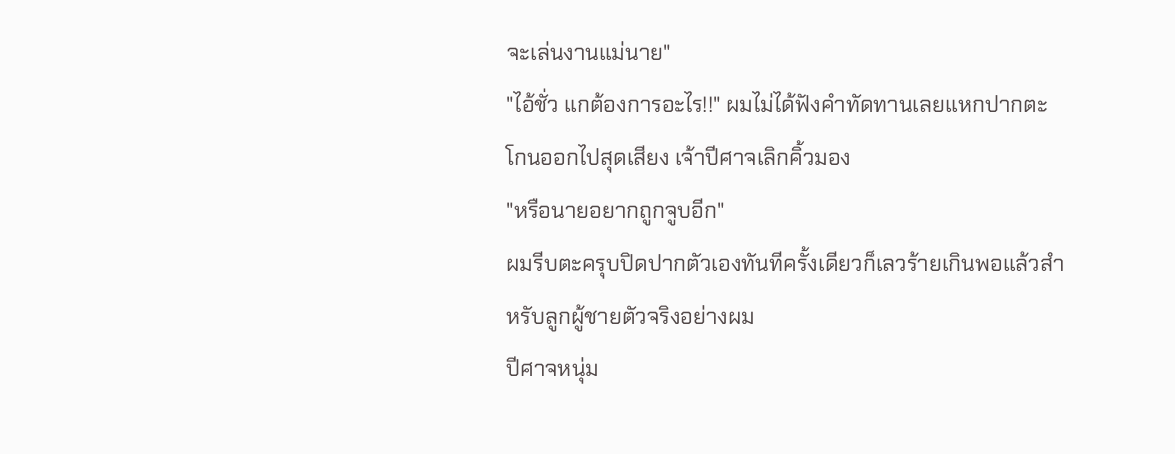จะเล่นงานแม่นาย"
"ไอ้ชั่ว แกต้องการอะไร!!" ผมไม่ได้ฟังคำทัดทานเลยแหกปากตะโกนออกไปสุดเสียง เจ้าปีศาจเลิกคิ้วมอง
"หรือนายอยากถูกจูบอีก"
ผมรีบตะครุบปิดปากตัวเองทันทีครั้งเดียวก็เลวร้ายเกินพอแล้วสำหรับลูกผู้ชายตัวจริงอย่างผม
ปีศาจหนุ่ม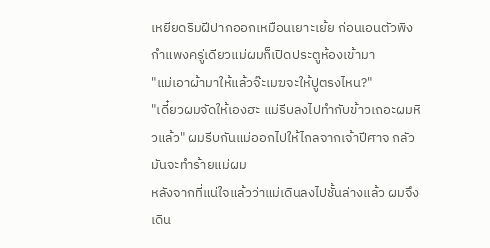เหยียดริมฝีปากออกเหมือนเยาะเย้ย ก่อนเอนตัวพิงกำแพงครู่เดียวแม่ผมก็เปิดประตูห้องเข้ามา
"แม่เอาผ้ามาให้แล้วจ๊ะเมฆจะให้ปูตรงไหน?"
"เดี๋ยวผมจัดให้เองฮะ แม่รีบลงไปทำกับข้าวเถอะผมหิวแล้ว" ผมรีบกันแม่ออกไปให้ไกลจากเจ้าปีศาจ กลัวมันจะทำร้ายแม่ผม
หลังจากที่แน่ใจแล้วว่าแม่เดินลงไปชั้นล่างแล้ว ผมจึงเดิน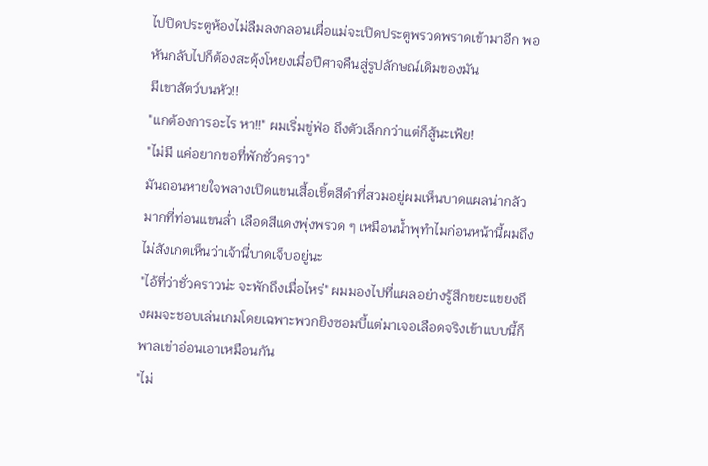ไปปิดประตูห้องไม่ลืมลงกลอนเผื่อแม่จะเปิดประตูพรวดพราดเข้ามาอีก พอหันกลับไปก็ต้องสะดุ้งโหยงเมื่อปีศาจคืนสู่รูปลักษณ์เดิมของมัน
มีเขาสัตว์บนหัว!!
"แกต้องการอะไร หา!!" ผมเริ่มขู่ฟ่อ ถึงตัวเล็กกว่าแต่ก็สู้นะเฟ้ย!
"ไม่มี แค่อยากขอที่พักชั่วคราว"
มันถอนหายใจพลางเปิดแขนเสื้อเชิ้ตสีดำที่สวมอยู่ผมเห็นบาดแผลน่ากลัวมากที่ท่อนแขนล่ำ เลือดสีแดงพุ่งพรวด ๆ เหมือนน้ำพุทำไมก่อนหน้านี้ผมถึงไม่สังเกตเห็นว่าเจ้านี่บาดเจ็บอยู่นะ
"ไอ้ที่ว่าชั่วคราวน่ะ จะพักถึงเมื่อไหร่" ผมมองไปที่แผลอย่างรู้สึกขยะแขยงถึงผมจะชอบเล่นเกมโดยเฉพาะพวกยิงซอมบี้แต่มาเจอเลือดจริงเข้าแบบนี้ก็พาลเข่าอ่อนเอาเหมือนกัน
"ไม่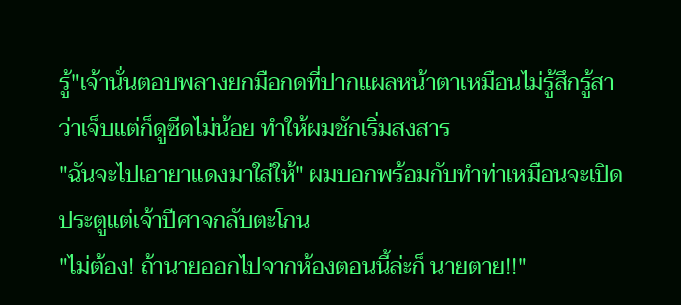รู้"เจ้านั่นตอบพลางยกมือกดที่ปากแผลหน้าตาเหมือนไม่รู้สึกรู้สาว่าเจ็บแต่ก็ดูซีดไม่น้อย ทำให้ผมชักเริ่มสงสาร
"ฉันจะไปเอายาแดงมาใส่ให้" ผมบอกพร้อมกับทำท่าเหมือนจะเปิดประตูแต่เจ้าปีศาจกลับตะโกน
"ไม่ต้อง! ถ้านายออกไปจากห้องตอนนี้ล่ะก็ นายตาย!!"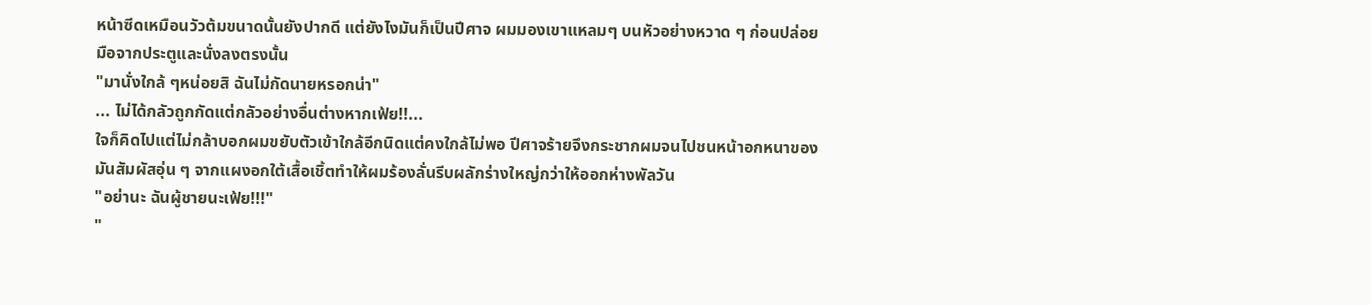หน้าซีดเหมือนวัวต้มขนาดนั้นยังปากดี แต่ยังไงมันก็เป็นปีศาจ ผมมองเขาแหลมๆ บนหัวอย่างหวาด ๆ ก่อนปล่อยมือจากประตูและนั่งลงตรงนั้น
"มานั่งใกล้ ๆหน่อยสิ ฉันไม่กัดนายหรอกน่า"
... ไม่ได้กลัวถูกกัดแต่กลัวอย่างอื่นต่างหากเฟ้ย!!...
ใจก็คิดไปแต่ไม่กล้าบอกผมขยับตัวเข้าใกล้อีกนิดแต่คงใกล้ไม่พอ ปีศาจร้ายจึงกระชากผมจนไปชนหน้าอกหนาของมันสัมผัสอุ่น ๆ จากแผงอกใต้เสื้อเชิ้ตทำให้ผมร้องลั่นรีบผลักร่างใหญ่กว่าให้ออกห่างพัลวัน
"อย่านะ ฉันผู้ชายนะเฟ้ย!!!"
"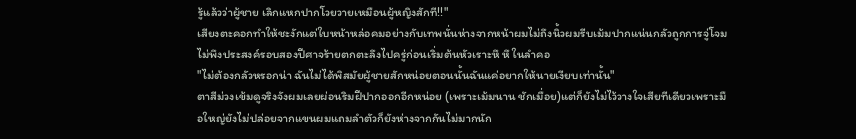รู้แล้วว่าผู้ชาย เลิกแหกปากโวยวายเหมือนผู้หญิงสักที!!"
เสียงตะคอกทำให้ชะงักแต่ใบหน้าหล่อคมอย่างกับเทพนั่นห่างจากหน้าผมไม่ถึงนิ้วผมรีบเม้มปากแน่นกลัวถูกการจู่โจมไม่พึงประสงค์รอบสองปีศาจร้ายตกตะลึงไปครู่ก่อนเริ่มต้นหัวเราะหึ หึ ในลำคอ
"ไม่ต้องกลัวหรอกน่า ฉันไม่ได้พิสมัยผู้ชายสักหน่อยตอนนั้นฉันแค่อยากให้นายเงียบเท่านั้น"
ตาสีม่วงเข้มดูจริงจังผมเลยผ่อนริมฝีปากออกอีกหน่อย (เพราะเม้มนาน ชักเมื่อย)แต่ก็ยังไม่ไว้วางใจเสียทีเดียวเพราะมือใหญ่ยังไม่ปล่อยจากแขนผมแถมลำตัวก็ยังห่างจากกันไม่มากนัก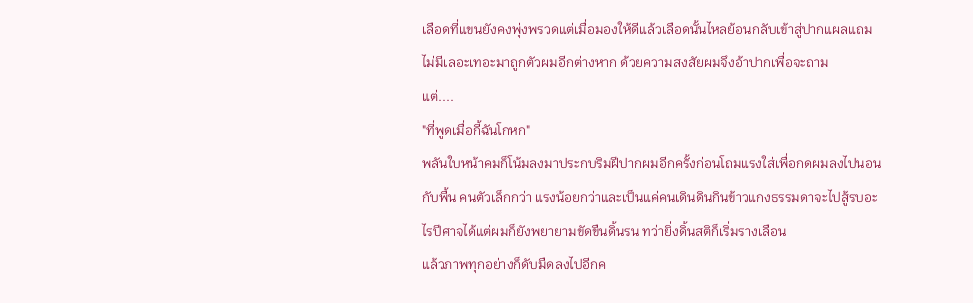เลือดที่แขนยังคงพุ่งพรวดแต่เมื่อมองให้ดีแล้วเลือดนั้นไหลย้อนกลับเข้าสู่ปากแผลแถมไม่มีเลอะเทอะมาถูกตัวผมอีกต่างหาก ด้วยความสงสัยผมจึงอ้าปากเพื่อจะถาม
แต่....
"ที่พูดเมื่อกี้ฉันโกหก"
พลันใบหน้าคมก็โน้มลงมาประกบริมฝีปากผมอีกครั้งก่อนโถมแรงใส่เพื่อกดผมลงไปนอนกับพื้น คนตัวเล็กกว่า แรงน้อยกว่าและเป็นแค่คนเดินดินกินข้าวแกงธรรมดาจะไปสู้รบอะไรปีศาจได้แต่ผมก็ยังพยายามขัดขืนดิ้นรน ทว่ายิ่งดิ้นสติก็เริ่มรางเลือน
แล้วภาพทุกอย่างก็ดับมืดลงไปอีกค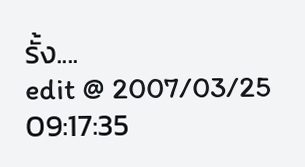รั้ง....
edit @ 2007/03/25 09:17:35